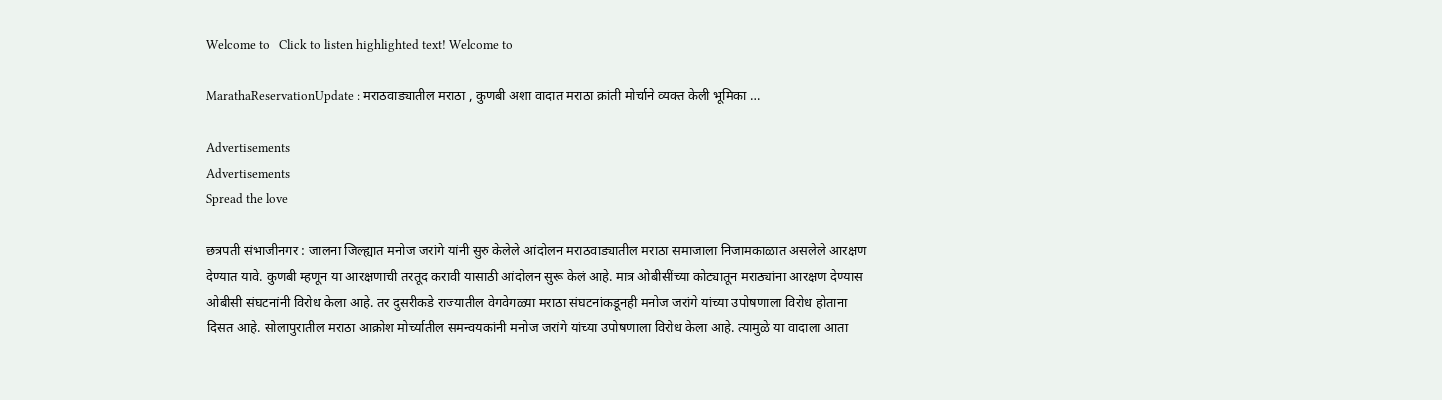Welcome to   Click to listen highlighted text! Welcome to

MarathaReservationUpdate : मराठवाड्यातील मराठा , कुणबी अशा वादात मराठा क्रांती मोर्चाने व्यक्त केली भूमिका …

Advertisements
Advertisements
Spread the love

छत्रपती संभाजीनगर : जालना जिल्ह्यात मनोज जरांगे यांनी सुरु केलेले आंदोलन मराठवाड्यातील मराठा समाजाला निजामकाळात असलेले आरक्षण देण्यात यावे. कुणबी म्हणून या आरक्षणाची तरतूद करावी यासाठी आंदोलन सुरू केलं आहे. मात्र ओबीसींच्या कोट्यातून मराठ्यांना आरक्षण देण्यास ओबीसी संघटनांनी विरोध केला आहे. तर दुसरीकडे राज्यातील वेगवेगळ्या मराठा संघटनांकडूनही मनोज जरांगे यांच्या उपोषणाला विरोध होताना दिसत आहे. सोलापुरातील मराठा आक्रोश मोर्च्यातील समन्वयकांनी मनोज जरांगे यांच्या उपोषणाला विरोध केला आहे. त्यामुळे या वादाला आता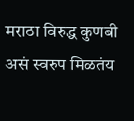मराठा विरुद्ध कुणबी असं स्वरुप मिळतंय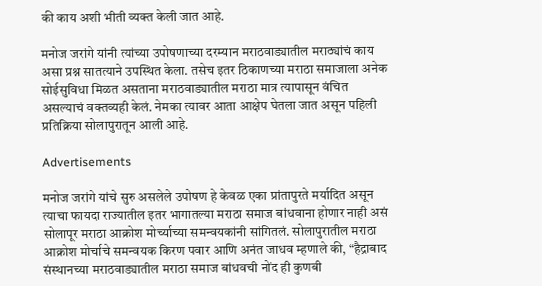की काय अशी भीती व्यक्त केली जात आहे.

मनोज जरांगे यांनी त्यांच्या उपोषणाच्या दरम्यान मराठवाड्यातील मराठ्यांचं काय असा प्रश्न सातत्याने उपस्थित केला. तसेच इतर ठिकाणच्या मराठा समाजाला अनेक सोईसुविधा मिळत असताना मराठवाड्यातील मराठा मात्र त्यापासून वंचित असल्याचं वक्तव्यही केलं. नेमका त्यावर आता आक्षेप घेतला जात असून पहिली प्रतिक्रिया सोलापुरातून आली आहे.

Advertisements

मनोज जरांगे यांचे सुरु असलेले उपोषण हे केवळ एका प्रांतापुरते मर्यादित असून त्याचा फायदा राज्यातील इतर भागातल्या मराठा समाज बांधवाना होणार नाही असं सोलापूर मराठा आक्रोश मोर्च्याच्या समन्वयकांनी सांगितलं. सोलापुरातील मराठा आक्रोश मोर्चाचे समन्वयक किरण पवार आणि अनंत जाधव म्हणाले की, “हैद्राबाद संस्थानच्या मराठवाड्यातील मराठा समाज बांधवची नोंद ही कुणबी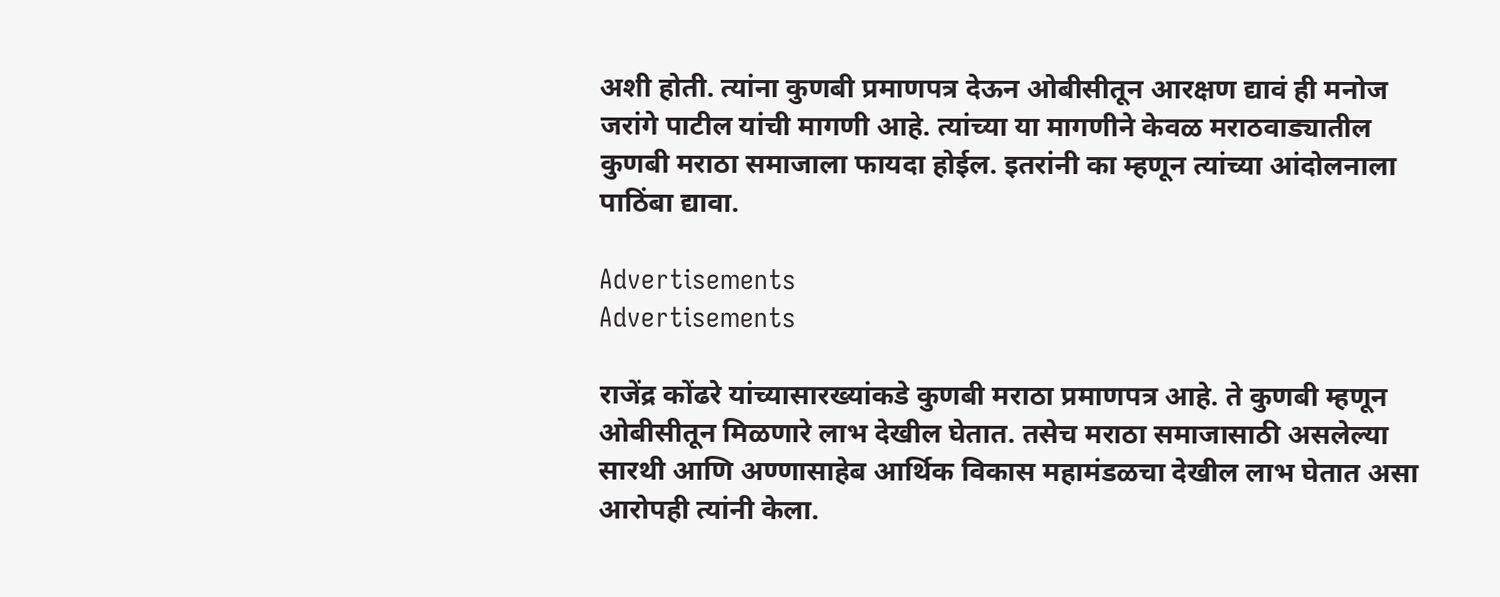अशी होती. त्यांना कुणबी प्रमाणपत्र देऊन ओबीसीतून आरक्षण द्यावं ही मनोज जरांगे पाटील यांची मागणी आहे. त्यांच्या या मागणीने केवळ मराठवाड्यातील कुणबी मराठा समाजाला फायदा होईल. इतरांनी का म्हणून त्यांच्या आंदोलनाला पाठिंबा द्यावा.

Advertisements
Advertisements

राजेंद्र कोंढरे यांच्यासारख्यांकडे कुणबी मराठा प्रमाणपत्र आहे. ते कुणबी म्हणून ओबीसीतून मिळणारे लाभ देखील घेतात. तसेच मराठा समाजासाठी असलेल्या सारथी आणि अण्णासाहेब आर्थिक विकास महामंडळचा देखील लाभ घेतात असा आरोपही त्यांनी केला.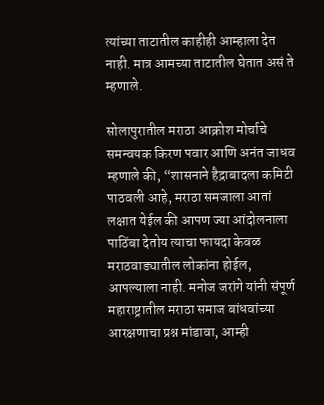त्यांच्या ताटातील काहीही आम्हाला देत नाही. मात्र आमच्या ताटातील घेतात असं ते म्हणाले.

सोलापुरातील मराठा आक्रोश मोर्चाचे समन्वयक किरण पवार आणि अनंत जाधव म्हणाले की, “शासनाने हैद्राबादला कमिटी पाठवली आहे, मराठा समजाला आतां लक्षात येईल की आपण ज्या आंदोलनाला पाठिंबा देतोय त्याचा फायदा केवळ मराठवाड्यातील लोकांना होईल, आपल्याला नाही. मनोज जरांगे यांनी संपूर्ण महाराष्ट्रातील मराठा समाज बांधवांच्या आरक्षणाचा प्रश्न मांडावा, आम्ही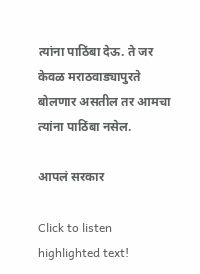त्यांना पाठिंबा देऊ. ते जर केवळ मराठवाड्यापुरते बोलणार असतील तर आमचा त्यांना पाठिंबा नसेल.

आपलं सरकार

Click to listen highlighted text!